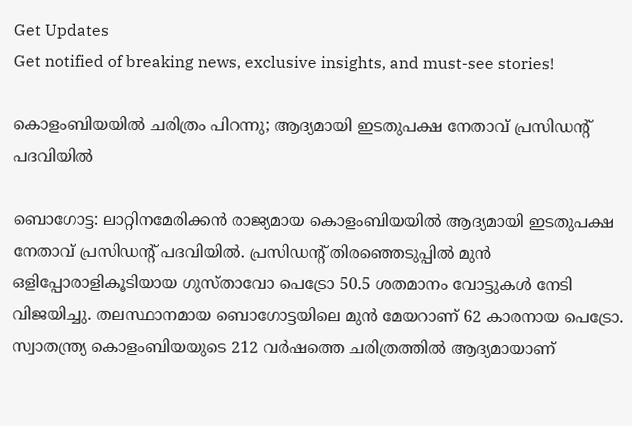Get Updates
Get notified of breaking news, exclusive insights, and must-see stories!

കൊളംബിയയില്‍ ചരിത്രം പിറന്നു; ആദ്യമായി ഇടതുപക്ഷ നേതാവ് പ്രസിഡന്റ് പദവിയില്‍

ബൊഗോട്ട: ലാറ്റിനമേരിക്കന്‍ രാജ്യമായ കൊളംബിയയില്‍ ആദ്യമായി ഇടതുപക്ഷ നേതാവ് പ്രസിഡന്റ് പദവിയില്‍. പ്രസിഡന്റ് തിരഞ്ഞെടുപ്പില്‍ മുന്‍ ഒളിപ്പോരാളികൂടിയായ ഗുസ്താവോ പെട്രോ 50.5 ശതമാനം വോട്ടുകള്‍ നേടി വിജയിച്ചു. തലസ്ഥാനമായ ബൊഗോട്ടയിലെ മുന്‍ മേയറാണ് 62 കാരനായ പെട്രോ. സ്വാതന്ത്ര്യ കൊളംബിയയുടെ 212 വര്‍ഷത്തെ ചരിത്രത്തില്‍ ആദ്യമായാണ്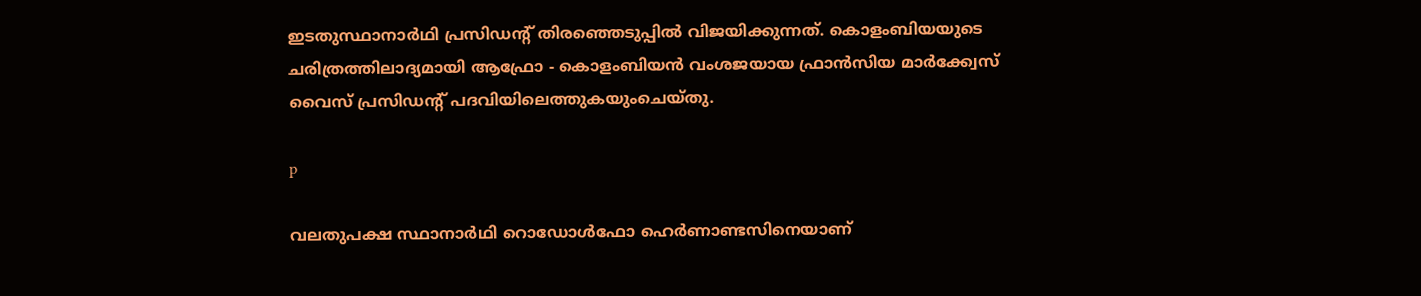ഇടതുസ്ഥാനാര്‍ഥി പ്രസിഡന്റ് തിരഞ്ഞെടുപ്പില്‍ വിജയിക്കുന്നത്. കൊളംബിയയുടെ ചരിത്രത്തിലാദ്യമായി ആഫ്രോ - കൊളംബിയന്‍ വംശജയായ ഫ്രാന്‍സിയ മാര്‍ക്ക്വേസ് വൈസ് പ്രസിഡന്റ് പദവിയിലെത്തുകയുംചെയ്തു.

p

വലതുപക്ഷ സ്ഥാനാര്‍ഥി റൊഡോള്‍ഫോ ഹെര്‍ണാണ്ടസിനെയാണ്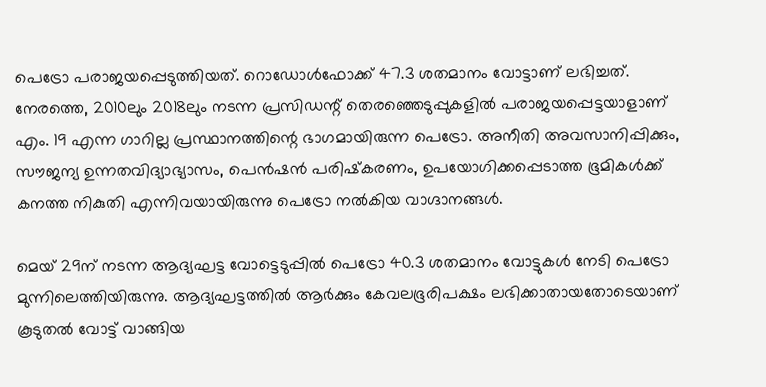പെട്രോ പരാജയപ്പെടുത്തിയത്. റൊഡോള്‍ഫോക്ക് 47.3 ശതമാനം വോട്ടാണ് ലഭിച്ചത്. നേരത്തെ, 2010ലും 2018ലും നടന്ന പ്രസിഡന്റ് തെരഞ്ഞെടുപ്പുകളില്‍ പരാജയപ്പെട്ടയാളാണ് എം. 19 എന്ന ഗാറില്ല പ്രസ്ഥാനത്തിന്റെ ഭാഗമായിരുന്ന പെട്രോ. അനീതി അവസാനിപ്പിക്കും, സൗജന്യ ഉന്നതവിദ്യാഭ്യാസം, പെന്‍ഷന്‍ പരിഷ്‌കരണം, ഉപയോഗിക്കപ്പെടാത്ത ഭൂമികള്‍ക്ക് കനത്ത നികുതി എന്നിവയായിരുന്നു പെട്രോ നല്‍കിയ വാഗ്ദാനങ്ങള്‍.

മെയ് 29ന് നടന്ന ആദ്യഘട്ട വോട്ടെടുപ്പില്‍ പെട്രോ 40.3 ശതമാനം വോട്ടുകള്‍ നേടി പെട്രോ മുന്നിലെത്തിയിരുന്നു. ആദ്യഘട്ടത്തില്‍ ആര്‍ക്കും കേവലഭൂരിപക്ഷം ലഭിക്കാതായതോടെയാണ് കൂടുതല്‍ വോട്ട് വാങ്ങിയ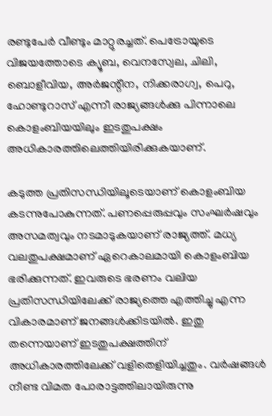രണ്ടുപേര്‍ വീണ്ടും മാറ്റുരച്ചത്. പെട്രോയുടെ വിജയത്തോടെ ക്യൂബ, വെനസ്വേല, ചിലി, ബൊളീവിയ, അര്‍ജന്റീന, നിക്കരാഗ്വ, പെറു, ഹോണ്ടുറാസ് എന്നീ രാജ്യങ്ങള്‍ക്കു പിന്നാലെ കൊളംബിയയിലും ഇടതുപക്ഷം അധികാരത്തിലെത്തിയിരിക്കുകയാണ്.

കടുത്ത പ്രതിസന്ധിയിലൂടെയാണ് കൊളംബിയ കടന്നുപോകുന്നത്. പണപ്പെരുപ്പവും സംഘര്‍ഷവും അസമത്വവും നടമാടുകയാണ് രാജ്യത്ത്. മധ്യ വലതുപക്ഷമാണ് ഏറെകാലമായി കൊളംബിയ ഭരിക്കുന്നത്. ഇവരുടെ ഭരണം വലിയ പ്രതിസന്ധിയിലേക്ക് രാജ്യത്തെ എത്തിച്ചു എന്ന വികാരമാണ് ജനങ്ങള്‍ക്കിടയില്‍. ഇതു തന്നെയാണ് ഇടതുപക്ഷത്തിന് അധികാരത്തിലേക്ക് വളിതെളിയിച്ചതും. വര്‍ഷങ്ങള്‍ നീണ്ട വിമത പോരാട്ടത്തിലായിരുന്നു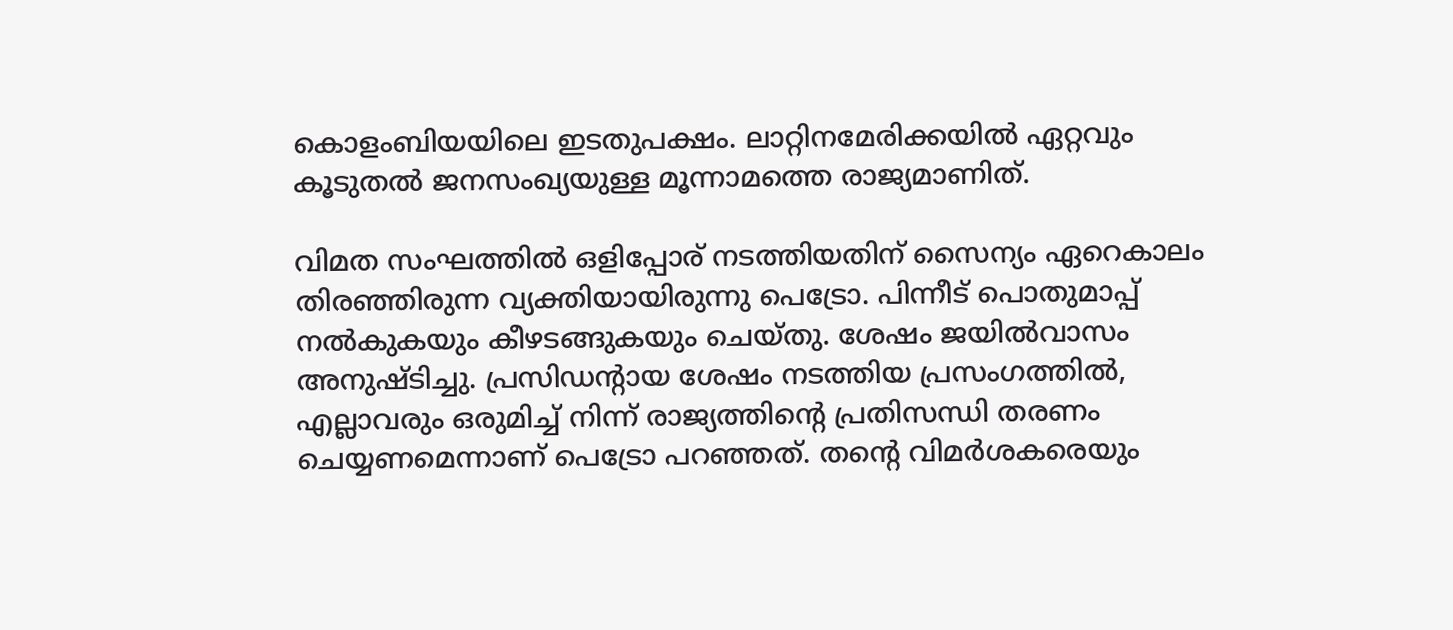കൊളംബിയയിലെ ഇടതുപക്ഷം. ലാറ്റിനമേരിക്കയില്‍ ഏറ്റവും കൂടുതല്‍ ജനസംഖ്യയുള്ള മൂന്നാമത്തെ രാജ്യമാണിത്.

വിമത സംഘത്തില്‍ ഒളിപ്പോര് നടത്തിയതിന് സൈന്യം ഏറെകാലം തിരഞ്ഞിരുന്ന വ്യക്തിയായിരുന്നു പെട്രോ. പിന്നീട് പൊതുമാപ്പ് നല്‍കുകയും കീഴടങ്ങുകയും ചെയ്തു. ശേഷം ജയില്‍വാസം അനുഷ്ടിച്ചു. പ്രസിഡന്റായ ശേഷം നടത്തിയ പ്രസംഗത്തില്‍, എല്ലാവരും ഒരുമിച്ച് നിന്ന് രാജ്യത്തിന്റെ പ്രതിസന്ധി തരണം ചെയ്യണമെന്നാണ് പെട്രോ പറഞ്ഞത്. തന്റെ വിമര്‍ശകരെയും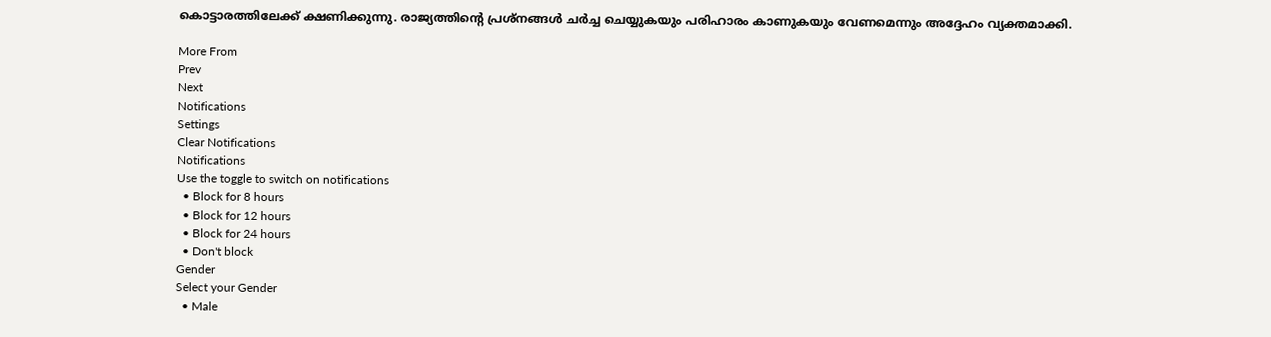കൊട്ടാരത്തിലേക്ക് ക്ഷണിക്കുന്നു. രാജ്യത്തിന്റെ പ്രശ്‌നങ്ങള്‍ ചര്‍ച്ച ചെയ്യുകയും പരിഹാരം കാണുകയും വേണമെന്നും അദ്ദേഹം വ്യക്തമാക്കി.

More From
Prev
Next
Notifications
Settings
Clear Notifications
Notifications
Use the toggle to switch on notifications
  • Block for 8 hours
  • Block for 12 hours
  • Block for 24 hours
  • Don't block
Gender
Select your Gender
  • Male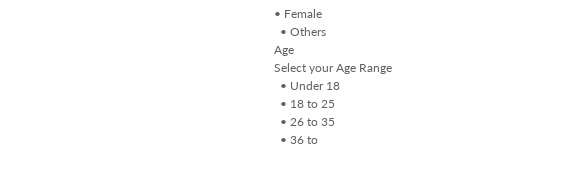• Female
  • Others
Age
Select your Age Range
  • Under 18
  • 18 to 25
  • 26 to 35
  • 36 to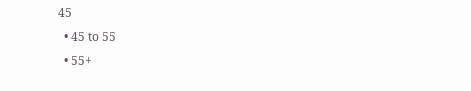45
  • 45 to 55
  • 55+